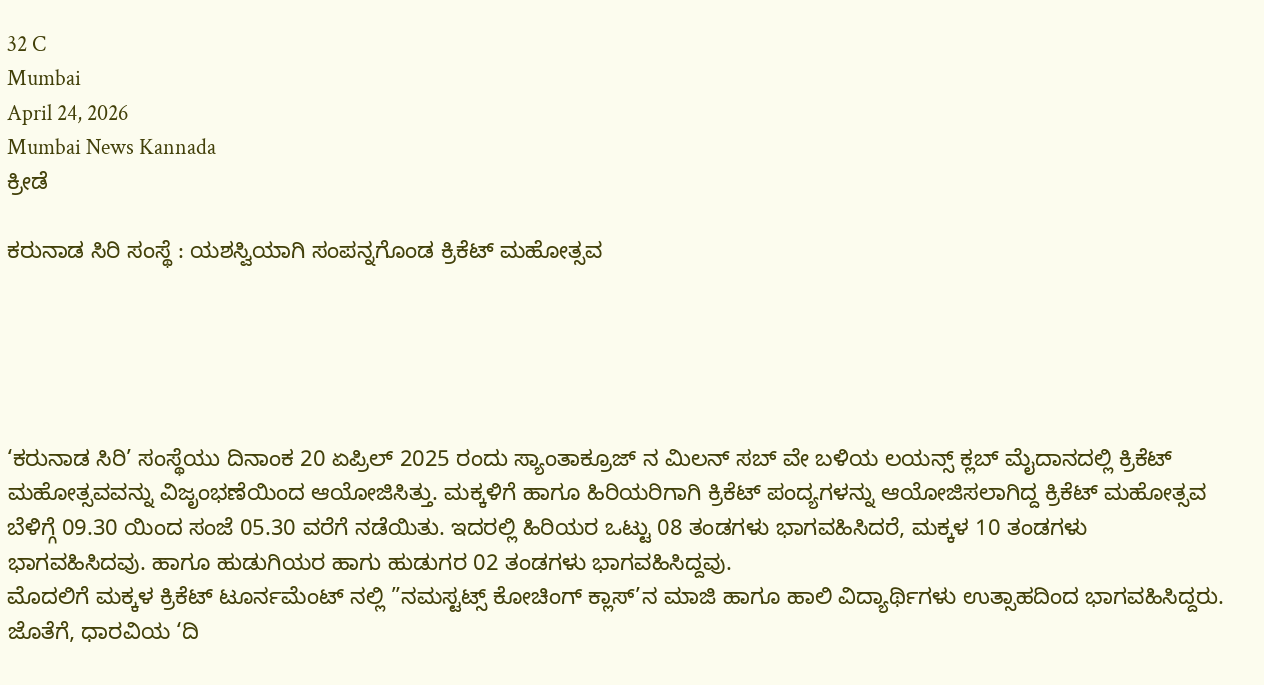32 C
Mumbai
April 24, 2026
Mumbai News Kannada
ಕ್ರೀಡೆ

ಕರುನಾಡ ಸಿರಿ ಸಂಸ್ಥೆ : ಯಶಸ್ವಿಯಾಗಿ ಸಂಪನ್ನಗೊಂಡ ಕ್ರಿಕೆಟ್ ಮಹೋತ್ಸವ





‘ಕರುನಾಡ ಸಿರಿ’ ಸಂಸ್ಥೆಯು ದಿನಾಂಕ 20 ಏಪ್ರಿಲ್ 2025 ರಂದು ಸ್ಯಾಂತಾಕ್ರೂಜ್ ನ ಮಿಲನ್ ಸಬ್ ವೇ ಬಳಿಯ ಲಯನ್ಸ್ ಕ್ಲಬ್ ಮೈದಾನದಲ್ಲಿ ಕ್ರಿಕೆಟ್ ಮಹೋತ್ಸವವನ್ನು ವಿಜೃಂಭಣೆಯಿಂದ ಆಯೋಜಿಸಿತ್ತು. ಮಕ್ಕಳಿಗೆ ಹಾಗೂ ಹಿರಿಯರಿಗಾಗಿ ಕ್ರಿಕೆಟ್ ಪಂದ್ಯಗಳನ್ನು ಆಯೋಜಿಸಲಾಗಿದ್ದ ಕ್ರಿಕೆಟ್ ಮಹೋತ್ಸವ ಬೆಳಿಗ್ಗೆ 09.30 ಯಿಂದ ಸಂಜೆ 05.30 ವರೆಗೆ ನಡೆಯಿತು. ಇದರಲ್ಲಿ ಹಿರಿಯರ ಒಟ್ಟು 08 ತಂಡಗಳು ಭಾಗವಹಿಸಿದರೆ, ಮಕ್ಕಳ 10 ತಂಡಗಳು ಭಾಗವಹಿಸಿದವು. ಹಾಗೂ ಹುಡುಗಿಯರ ಹಾಗು ಹುಡುಗರ 02 ತಂಡಗಳು ಭಾಗವಹಿಸಿದ್ದವು.
ಮೊದಲಿಗೆ ಮಕ್ಕಳ ಕ್ರಿಕೆಟ್ ಟೂರ್ನಮೆಂಟ್ ನಲ್ಲಿ ”ನಮಸ್ಟಟ್ಸ್ ಕೋಚಿಂಗ್ ಕ್ಲಾಸ್’ನ ಮಾಜಿ ಹಾಗೂ ಹಾಲಿ ವಿದ್ಯಾರ್ಥಿಗಳು ಉತ್ಸಾಹದಿಂದ ಭಾಗವಹಿಸಿದ್ದರು. ಜೊತೆಗೆ, ಧಾರವಿಯ ‘ದಿ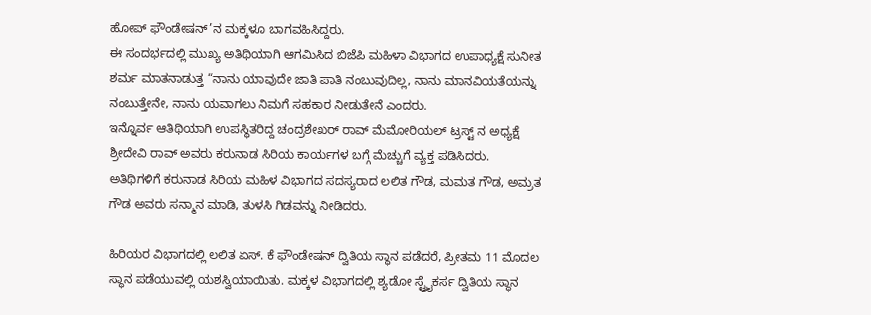ಹೋಪ್ ಫೌಂಡೇಷನ್’ನ ಮಕ್ಕಳೂ ಬಾಗವಹಿಸಿದ್ದರು.
ಈ ಸಂದರ್ಭದಲ್ಲಿ ಮುಖ್ಯ ಅತಿಥಿಯಾಗಿ ಆಗಮಿಸಿದ ಬಿಜೆಪಿ ಮಹಿಳಾ ವಿಭಾಗದ ಉಪಾಧ್ಯಕ್ಷೆ ಸುನೀತ ಶರ್ಮ ಮಾತನಾಡುತ್ತ “ನಾನು ಯಾವುದೇ ಜಾತಿ ಪಾತಿ ನಂಬುವುದಿಲ್ಲ, ನಾನು ಮಾನವಿಯತೆಯನ್ನು ನಂಬುತ್ತೇನೇ, ನಾನು ಯವಾಗಲು ನಿಮಗೆ ಸಹಕಾರ ನೀಡುತೇನೆ ಎಂದರು.
ಇನ್ನೊರ್ವ ಆತಿಥಿಯಾಗಿ ಉಪಸ್ಥಿತರಿದ್ದ ಚಂದ್ರಶೇಖರ್ ರಾವ್ ಮೆಮೋರಿಯಲ್ ಟ್ರಸ್ಟ್ ನ ಅಧ್ಯಕ್ಷೆ ಶ್ರೀದೇವಿ ರಾವ್ ಅವರು ಕರುನಾಡ ಸಿರಿಯ ಕಾರ್ಯಗಳ ಬಗ್ಗೆ ಮೆಚ್ಚುಗೆ ವ್ಯಕ್ತ ಪಡಿಸಿದರು.
ಅತಿಥಿಗಳಿಗೆ ಕರುನಾಡ ಸಿರಿಯ ಮಹಿಳ ವಿಭಾಗದ ಸದಸ್ಯರಾದ ಲಲಿತ ಗೌಡ, ಮಮತ ಗೌಡ, ಅಮ್ರತ ಗೌಡ ಅವರು ಸನ್ಮಾನ ಮಾಡಿ, ತುಳಸಿ ಗಿಡವನ್ನು ನೀಡಿದರು.

ಹಿರಿಯರ ವಿಭಾಗದಲ್ಲಿ ಲಲಿತ ಏಸ್. ಕೆ ಫೌಂಡೇಷನ್ ದ್ವಿತಿಯ ಸ್ಥಾನ ಪಡೆದರೆ, ಪ್ರೀತಮ 11 ಮೊದಲ ಸ್ಥಾನ ಪಡೆಯುವಲ್ಲಿ ಯಶಸ್ವಿಯಾಯಿತು. ಮಕ್ಕಳ ವಿಭಾಗದಲ್ಲಿ ಶ್ಯಡೋ ಸ್ಟ್ರೈಕರ್ಸ ದ್ವಿತಿಯ ಸ್ಥಾನ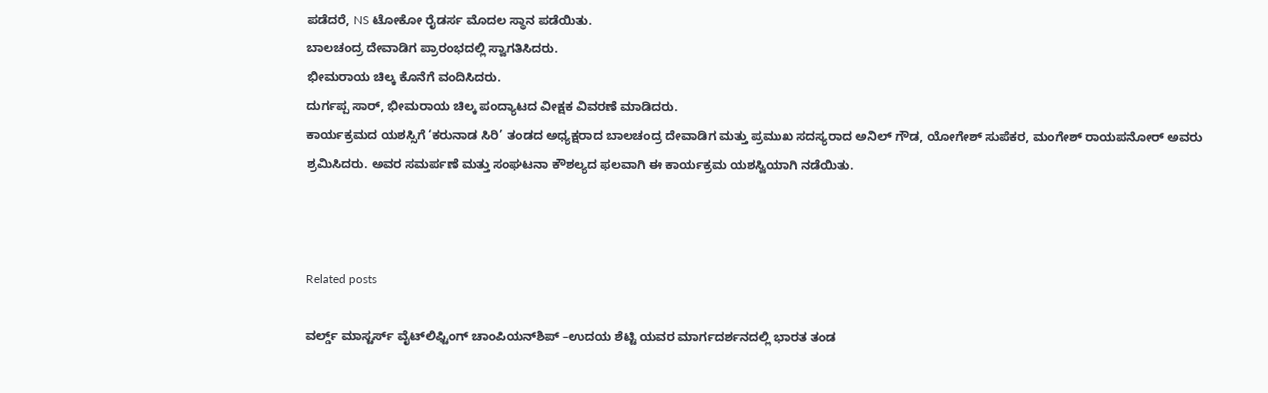ಪಡೆದರೆ, NS ಟೋಕೋ ರೈಡರ್ಸ ಮೊದಲ ಸ್ಥಾನ ಪಡೆಯಿತು.
ಬಾಲಚಂದ್ರ ದೇವಾಡಿಗ ಪ್ರಾರಂಭದಲ್ಲಿ ಸ್ವಾಗತಿಸಿದರು.
ಭೀಮರಾಯ ಚಿಲ್ಕ ಕೊನೆಗೆ ವಂದಿಸಿದರು.
ದುರ್ಗಪ್ಪ ಸಾರ್, ಭೀಮರಾಯ ಚಿಲ್ಕ ಪಂದ್ಯಾಟದ ವೀಕ್ಷಕ ವಿವರಣೆ ಮಾಡಿದರು.
ಕಾರ್ಯಕ್ರಮದ ಯಶಸ್ಸಿಗೆ ‘ಕರುನಾಡ ಸಿರಿ’ ತಂಡದ ಅಧ್ಯಕ್ಷರಾದ ಬಾಲಚಂದ್ರ ದೇವಾಡಿಗ ಮತ್ತು ಪ್ರಮುಖ ಸದಸ್ಯರಾದ ಅನಿಲ್ ಗೌಡ, ಯೋಗೇಶ್ ಸುಪೆಕರ, ಮಂಗೇಶ್ ರಾಯಪನೋರ್ ಅವರು ಶ್ರಮಿಸಿದರು. ಅವರ ಸಮರ್ಪಣೆ ಮತ್ತು ಸಂಘಟನಾ ಕೌಶಲ್ಯದ ಫಲವಾಗಿ ಈ ಕಾರ್ಯಕ್ರಮ ಯಶಸ್ವಿಯಾಗಿ ನಡೆಯಿತು.



Related posts

ವರ್ಲ್ಡ್ ಮಾಸ್ಟರ್ಸ್ ವೈಟ್‌ಲಿಫ್ಟಿಂಗ್ ಚಾಂಪಿಯನ್‌ಶಿಪ್‌ –ಉದಯ ಶೆಟ್ಟಿ ಯವರ ಮಾರ್ಗದರ್ಶನದಲ್ಲಿ ಭಾರತ ತಂಡ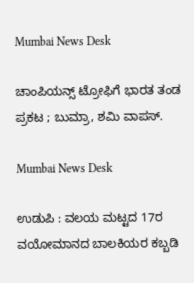Mumbai News Desk

ಚಾಂಪಿಯನ್ಸ್ ಟ್ರೋಫಿಗೆ ಭಾರತ ತಂಡ ಪ್ರಕಟ ; ಬುಮ್ರಾ, ಶಮಿ ವಾಪಸ್‌.

Mumbai News Desk

ಉಡುಪಿ : ವಲಯ ಮಟ್ಟದ 17ರ ವಯೋಮಾನದ ಬಾಲಕಿಯರ ಕಬ್ಬಡಿ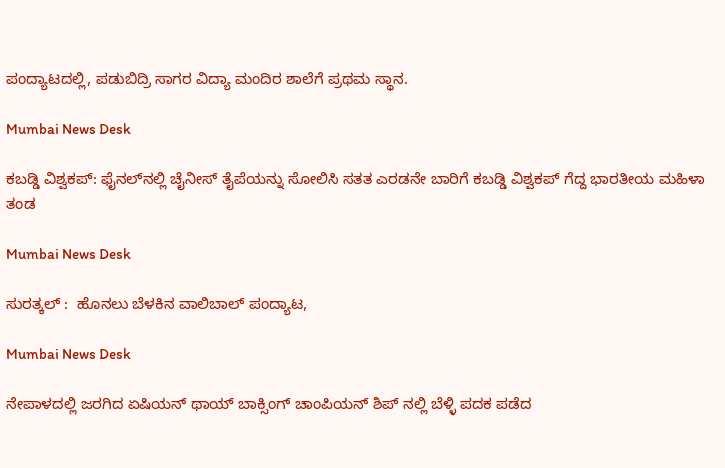ಪಂದ್ಯಾಟದಲ್ಲಿ, ಪಡುಬಿದ್ರಿ ಸಾಗರ ವಿದ್ಯಾ ಮಂದಿರ ಶಾಲೆಗೆ ಪ್ರಥಮ ಸ್ಥಾನ.

Mumbai News Desk

ಕಬಡ್ಡಿ ವಿಶ್ವಕಪ್: ಫೈನಲ್‌ನಲ್ಲಿ ಚೈನೀಸ್ ತೈಪೆಯನ್ನು ಸೋಲಿಸಿ ಸತತ ಎರಡನೇ ಬಾರಿಗೆ ಕಬಡ್ಡಿ ವಿಶ್ವಕಪ್ ಗೆದ್ದ ಭಾರತೀಯ ಮಹಿಳಾ ತಂಡ

Mumbai News Desk

ಸುರತ್ಕಲ್ :  ಹೊನಲು ಬೆಳಕಿನ ವಾಲಿಬಾಲ್ ಪಂದ್ಯಾಟ,

Mumbai News Desk

ನೇಪಾಳದಲ್ಲಿ ಜರಗಿದ ಏಷಿಯನ್ ಥಾಯ್ ಬಾಕ್ಸಿಂಗ್ ಚಾಂಪಿಯನ್ ಶಿಪ್ ನಲ್ಲಿ ಬೆಳ್ಳಿ ಪದಕ ಪಡೆದ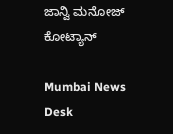ಜಾನ್ವಿ ಮನೋಜ್ ಕೋಟ್ಯಾನ್

Mumbai News Desk